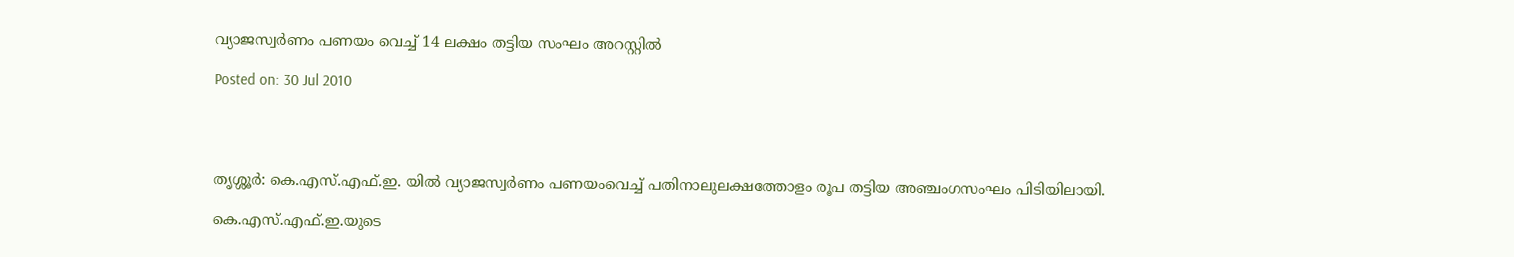വ്യാജസ്വര്‍ണം പണയം വെച്ച് 14 ലക്ഷം തട്ടിയ സംഘം അറസ്റ്റില്‍

Posted on: 30 Jul 2010




തൃശ്ശൂര്‍: കെ.എസ്.എഫ്.ഇ. യില്‍ വ്യാജസ്വര്‍ണം പണയംവെച്ച് പതിനാലുലക്ഷത്തോളം രൂപ തട്ടിയ അഞ്ചംഗസംഘം പിടിയിലായി.

കെ.എസ്.എഫ്.ഇ.യുടെ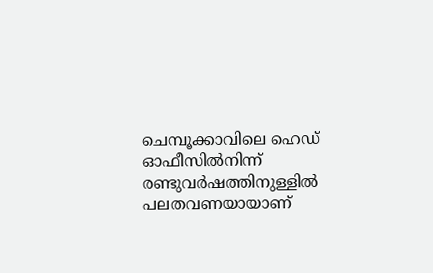ചെമ്പൂക്കാവിലെ ഹെഡ് ഓഫീസില്‍നിന്ന് രണ്ടുവര്‍ഷത്തിനുള്ളില്‍ പലതവണയായാണ്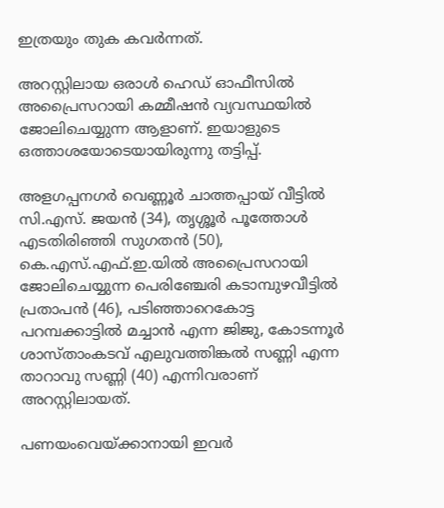ഇത്രയും തുക കവര്‍ന്നത്.

അറസ്റ്റിലായ ഒരാള്‍ ഹെഡ് ഓഫീസില്‍ അപ്രൈസറായി കമ്മീഷന്‍ വ്യവസ്ഥയില്‍ ജോലിചെയ്യുന്ന ആളാണ്. ഇയാളുടെ ഒത്താശയോടെയായിരുന്നു തട്ടിപ്പ്.

അളഗപ്പനഗര്‍ വെണ്ണൂര്‍ ചാത്തപ്പായ് വീട്ടില്‍ സി.എസ്. ജയന്‍ (34), തൃശ്ശൂര്‍ പൂത്തോള്‍ എടതിരിഞ്ഞി സുഗതന്‍ (50), കെ.എസ്.എഫ്.ഇ.യില്‍ അപ്രൈസറായി ജോലിചെയ്യുന്ന പെരിഞ്ചേരി കടാമ്പുഴവീട്ടില്‍ പ്രതാപന്‍ (46), പടിഞ്ഞാറെകോട്ട പറമ്പക്കാട്ടില്‍ മച്ചാന്‍ എന്ന ജിജു, കോടന്നൂര്‍ ശാസ്താംകടവ് എലുവത്തിങ്കല്‍ സണ്ണി എന്ന താറാവു സണ്ണി (40) എന്നിവരാണ് അറസ്റ്റിലായത്.

പണയംവെയ്ക്കാനായി ഇവര്‍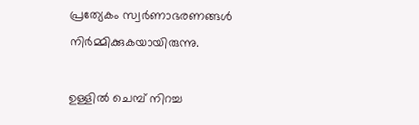പ്രത്യേകം സ്വര്‍ണാഭരണങ്ങള്‍ നിര്‍മ്മിക്കുകയായിരുന്നു.

ഉള്ളില്‍ ചെമ്പ് നിറച്ച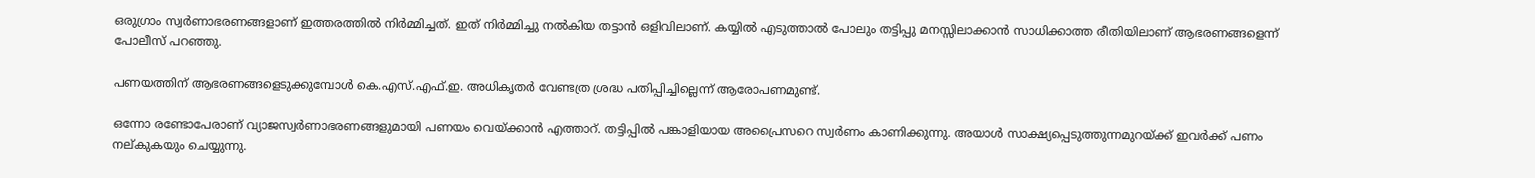ഒരുഗ്രാം സ്വര്‍ണാഭരണങ്ങളാണ് ഇത്തരത്തില്‍ നിര്‍മ്മിച്ചത്. ഇത് നിര്‍മ്മിച്ചു നല്‍കിയ തട്ടാന്‍ ഒളിവിലാണ്. കയ്യില്‍ എടുത്താല്‍ പോലും തട്ടിപ്പു മനസ്സിലാക്കാന്‍ സാധിക്കാത്ത രീതിയിലാണ് ആഭരണങ്ങളെന്ന് പോലീസ് പറഞ്ഞു.

പണയത്തിന് ആഭരണങ്ങളെടുക്കുമ്പോള്‍ കെ.എസ്.എഫ്.ഇ. അധികൃതര്‍ വേണ്ടത്ര ശ്രദ്ധ പതിപ്പിച്ചില്ലെന്ന് ആരോപണമുണ്ട്.

ഒന്നോ രണ്ടോപേരാണ് വ്യാജസ്വര്‍ണാഭരണങ്ങളുമായി പണയം വെയ്ക്കാന്‍ എത്താറ്. തട്ടിപ്പില്‍ പങ്കാളിയായ അപ്രൈസറെ സ്വര്‍ണം കാണിക്കുന്നു. അയാള്‍ സാക്ഷ്യപ്പെടുത്തുന്നമുറയ്ക്ക് ഇവര്‍ക്ക് പണം നല്കുകയും ചെയ്യുന്നു.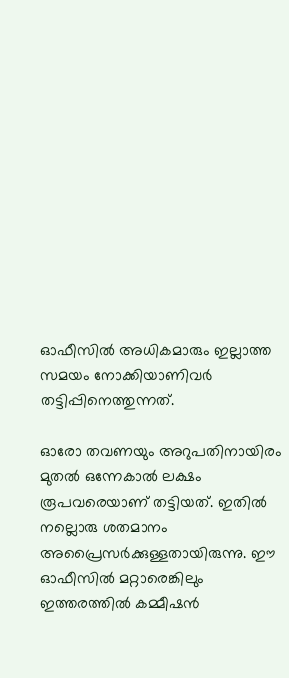ഓഫീസില്‍ അധികമാരും ഇല്ലാത്ത സമയം നോക്കിയാണിവര്‍ തട്ടിപ്പിനെത്തുന്നത്.

ഓരോ തവണയും അറുപതിനായിരം മുതല്‍ ഒന്നേകാല്‍ ലക്ഷം രൂപവരെയാണ് തട്ടിയത്. ഇതില്‍ നല്ലൊരു ശതമാനം അപ്രൈസര്‍ക്കുള്ളതായിരുന്നു. ഈ ഓഫീസില്‍ മറ്റാരെങ്കിലും ഇത്തരത്തില്‍ കമ്മീഷന്‍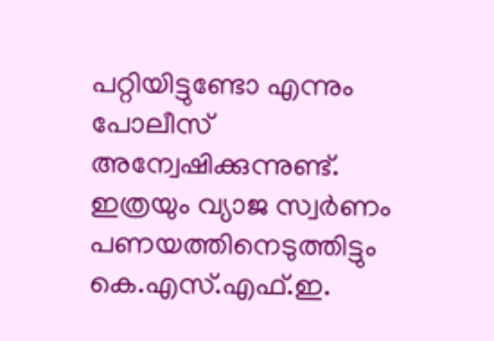പറ്റിയിട്ടുണ്ടോ എന്നും പോലീസ് അന്വേഷിക്കുന്നുണ്ട്. ഇത്രയും വ്യാജ സ്വര്‍ണം പണയത്തിനെടുത്തിട്ടും കെ.എസ്.എഫ്.ഇ.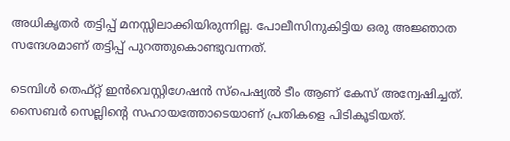അധികൃതര്‍ തട്ടിപ്പ് മനസ്സിലാക്കിയിരുന്നില്ല. പോലീസിനുകിട്ടിയ ഒരു അജ്ഞാത സന്ദേശമാണ് തട്ടിപ്പ് പുറത്തുകൊണ്ടുവന്നത്.

ടെമ്പിള്‍ തെഫ്റ്റ് ഇന്‍വെസ്റ്റിഗേഷന്‍ സ്‌പെഷ്യല്‍ ടീം ആണ് കേസ് അന്വേഷിച്ചത്. സൈബര്‍ സെല്ലിന്റെ സഹായത്തോടെയാണ് പ്രതികളെ പിടികൂടിയത്.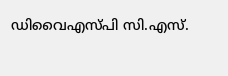ഡിവൈഎസ്പി സി.എസ്.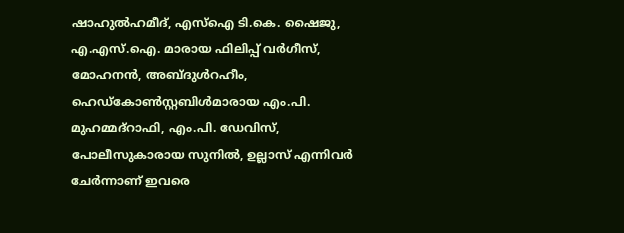ഷാഹുല്‍ഹമീദ്, എസ്‌ഐ ടി.കെ. ഷൈജു, എ.എസ്.ഐ. മാരായ ഫിലിപ്പ് വര്‍ഗീസ്, മോഹനന്‍, അബ്ദുള്‍റഹീം, ഹെഡ്‌കോണ്‍സ്റ്റബിള്‍മാരായ എം.പി. മുഹമ്മദ്‌റാഫി, എം.പി. ഡേവിസ്, പോലീസുകാരായ സുനില്‍, ഉല്ലാസ് എന്നിവര്‍ ചേര്‍ന്നാണ് ഇവരെ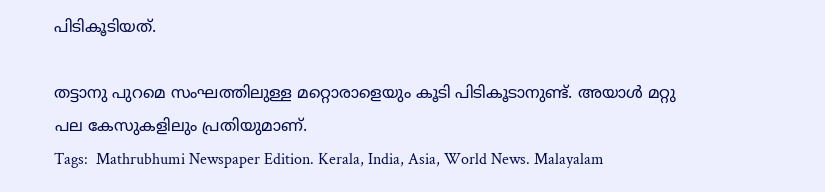പിടികൂടിയത്.

തട്ടാനു പുറമെ സംഘത്തിലുള്ള മറ്റൊരാളെയും കൂടി പിടികൂടാനുണ്ട്. അയാള്‍ മറ്റു പല കേസുകളിലും പ്രതിയുമാണ്.
Tags:  Mathrubhumi Newspaper Edition. Kerala, India, Asia, World News. Malayalam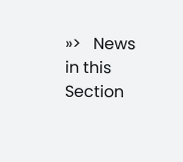»>   News in this Section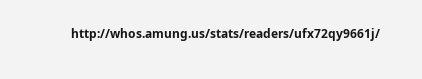http://whos.amung.us/stats/readers/ufx72qy9661j/